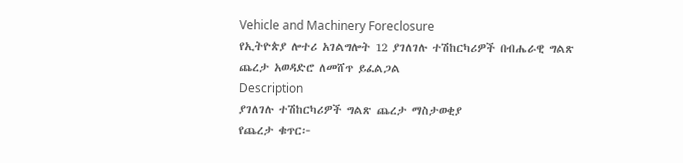Vehicle and Machinery Foreclosure
የኢትዮጵያ ሎተሪ አገልግሎት 12 ያገለገሉ ተሽከርካሪዎች በብሔራዊ ግልጽ ጨረታ አወዳድሮ ለመሸጥ ይፈልጋል
Description
ያገለገሉ ተሽከርካሪዎች ግልጽ ጨረታ ማስታወቂያ
የጨረታ ቁጥር፦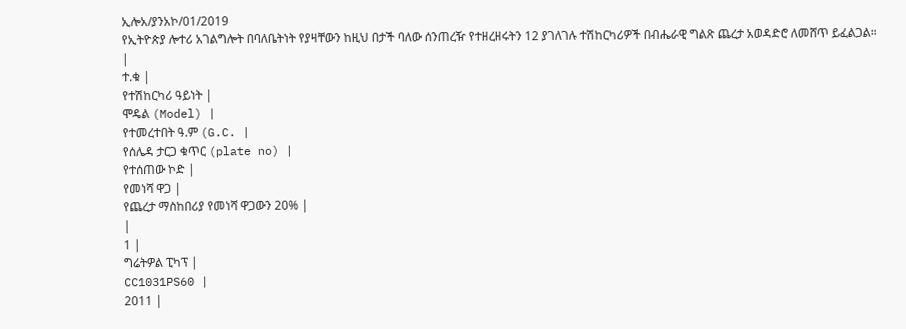ኢሎአ/ያንአኮ/01/2019
የኢትዮጵያ ሎተሪ አገልግሎት በባለቤትነት የያዛቸውን ከዚህ በታች ባለው ሰንጠረዥ የተዘረዘሩትን 12 ያገለገሉ ተሽከርካሪዎች በብሔራዊ ግልጽ ጨረታ አወዳድሮ ለመሸጥ ይፈልጋል።
|
ተ.ቁ |
የተሽከርካሪ ዓይነት |
ሞዴል (Model) |
የተመረተበት ዓ.ም (G.C. |
የሰሌዳ ታርጋ ቁጥር (plate no) |
የተሰጠው ኮድ |
የመነሻ ዋጋ |
የጨረታ ማስከበሪያ የመነሻ ዋጋውን 20% |
|
1 |
ግሬትዎል ፒካፕ |
CC1031PS60 |
2011 |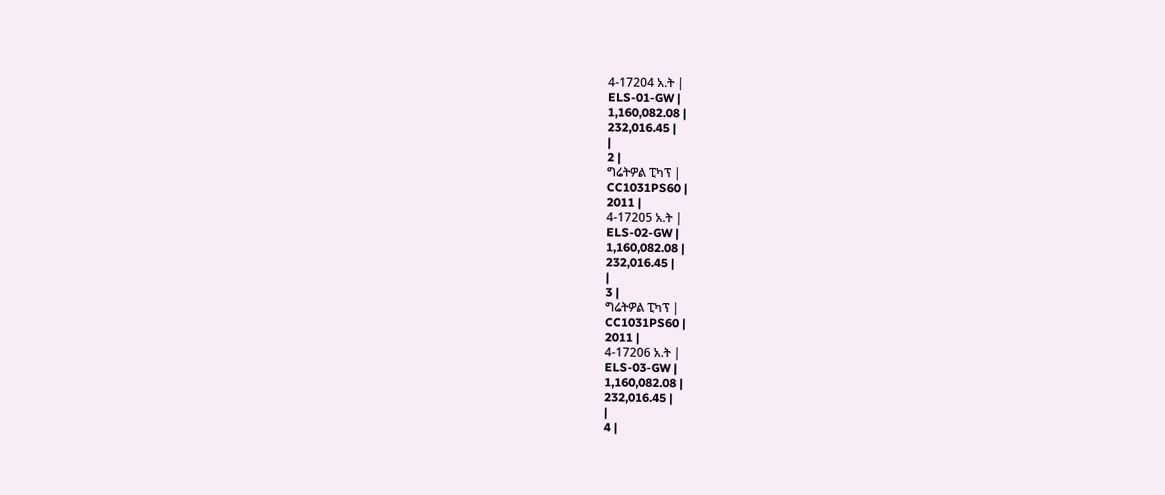4-17204 አ.ት |
ELS-01-GW |
1,160,082.08 |
232,016.45 |
|
2 |
ግሬትዎል ፒካፕ |
CC1031PS60 |
2011 |
4-17205 አ.ት |
ELS-02-GW |
1,160,082.08 |
232,016.45 |
|
3 |
ግሬትዎል ፒካፕ |
CC1031PS60 |
2011 |
4-17206 አ.ት |
ELS-03-GW |
1,160,082.08 |
232,016.45 |
|
4 |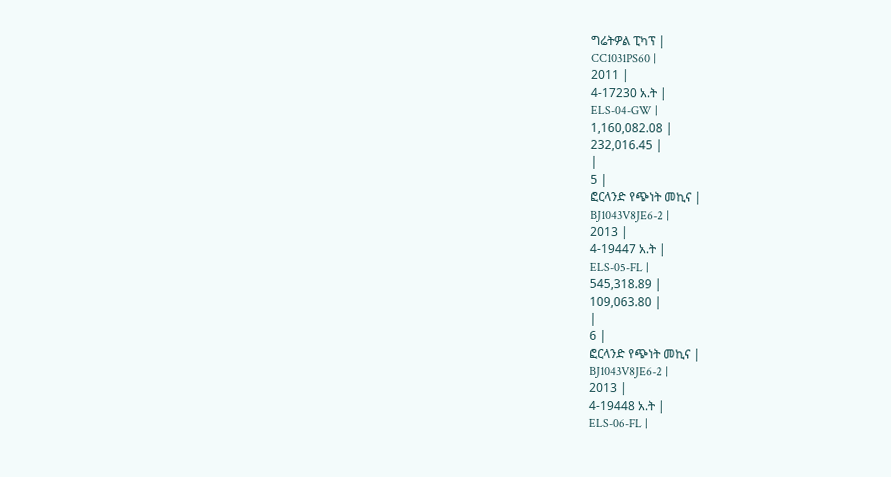ግሬትዎል ፒካፕ |
CC1031PS60 |
2011 |
4-17230 አ.ት |
ELS-04-GW |
1,160,082.08 |
232,016.45 |
|
5 |
ፎርላንድ የጭነት መኪና |
BJ1043V8JE6-2 |
2013 |
4-19447 አ.ት |
ELS-05-FL |
545,318.89 |
109,063.80 |
|
6 |
ፎርላንድ የጭነት መኪና |
BJ1043V8JE6-2 |
2013 |
4-19448 አ.ት |
ELS-06-FL |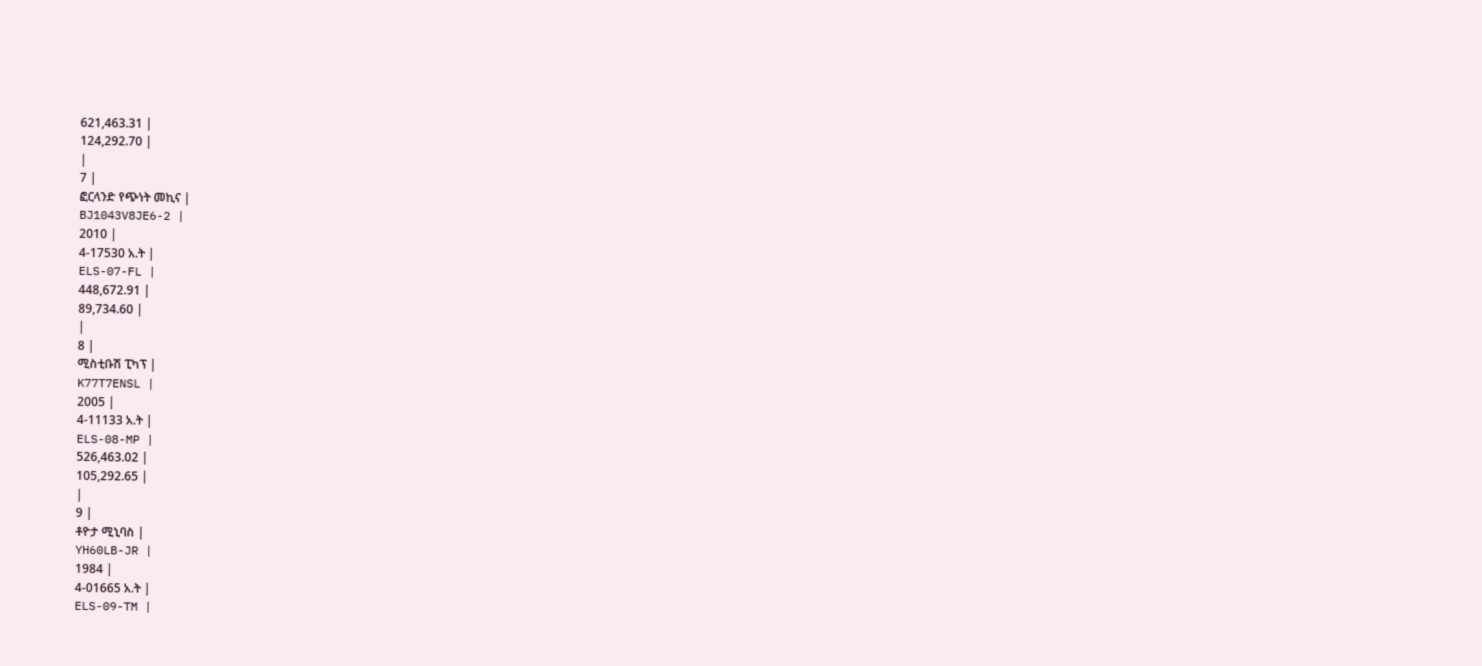621,463.31 |
124,292.70 |
|
7 |
ፎርላንድ የጭነት መኪና |
BJ1043V8JE6-2 |
2010 |
4-17530 አ.ት |
ELS-07-FL |
448,672.91 |
89,734.60 |
|
8 |
ሚስቲቡሽ ፒካፕ |
K77T7ENSL |
2005 |
4-11133 አ.ት |
ELS-08-MP |
526,463.02 |
105,292.65 |
|
9 |
ቶዮታ ሚኒባስ |
YH60LB-JR |
1984 |
4-01665 አ.ት |
ELS-09-TM |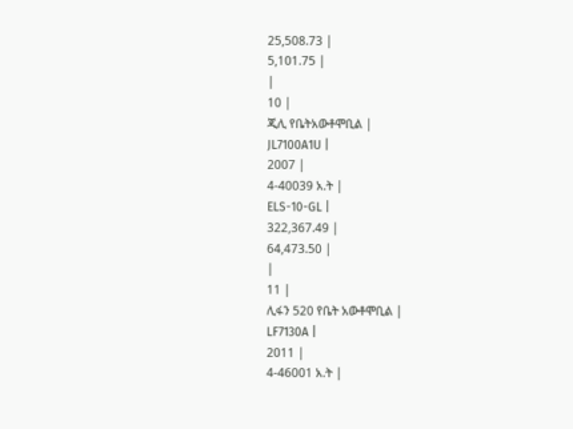25,508.73 |
5,101.75 |
|
10 |
ጂሊ የቤትአውቶሞቢል |
JL7100A1U |
2007 |
4-40039 አ.ት |
ELS-10-GL |
322,367.49 |
64,473.50 |
|
11 |
ሊፋን 520 የቤት አውቶሞቢል |
LF7130A |
2011 |
4-46001 አ.ት |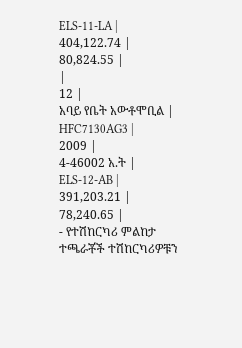ELS-11-LA |
404,122.74 |
80,824.55 |
|
12 |
አባይ የቤት አውቶሞቢል |
HFC7130AG3 |
2009 |
4-46002 አ.ት |
ELS-12-AB |
391,203.21 |
78,240.65 |
- የተሽከርካሪ ምልከታ
ተጫራቾች ተሽከርካሪዎቹን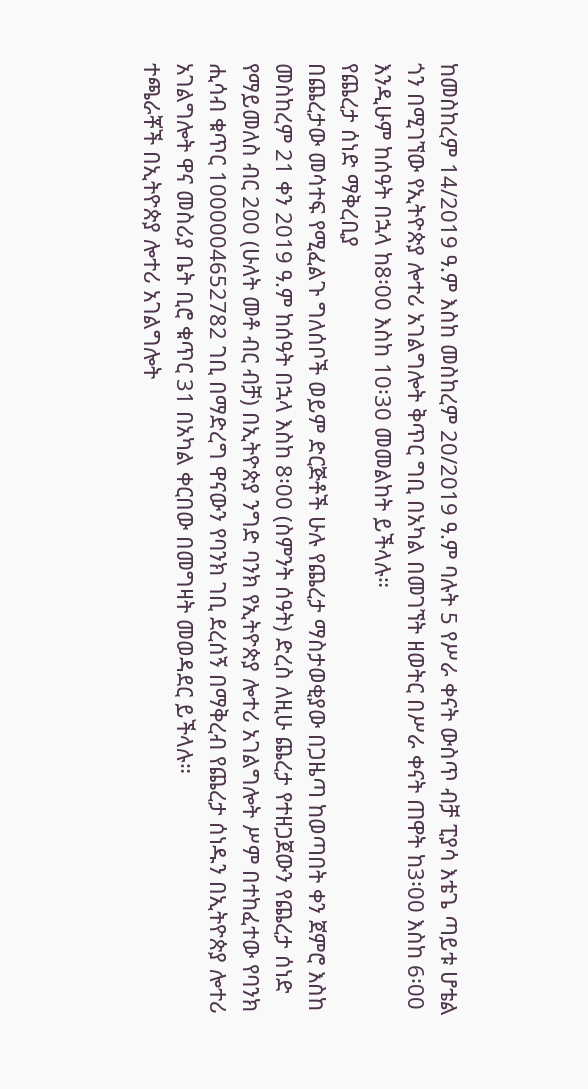ከመስከረም 14/2019 ዓ.ም እስከ መስከረም 20/2019 ዓ.ም ባሉት 5 የሥራ ቀናት ውስጥ ብቻ ፒያሳ እቴጌ ጣይቱ ሆቴል ጎን በሚገኘው የኢትዮጵያ ሎተሪ አገልግሎት ቅጥር ግቢ በአካል በመገኘት ዘወትር በሥራ ቀናት ጠዋት ከ3፡00 እስከ 6፡00 እንዲሁም ከሰዓት በኋላ ከ8፡00 እስከ 10፡30 መመልከት ይችላሉ።
የጨረታ ሰነድ ማቅረቢያ
በጨረታው መሳተፍ የሚፈልጉ ግለሰቦች ወይም ድርጅቶች ሁሉ የጨረታ ማስታወቂያው በጋዜጣ ከወጣበት ቀን ጀምሮ እስከ መስከረም 21 ቀን 2019 ዓ.ም ከሰዓት በኋላ እስከ 8፡00 (ስምንት ሰዓት) ድረስ ለዚሁ ጨረታ የተዘጋጀውን የጨረታ ሰነድ የማይመለስ ብር 200 (ሁለት መቶ ብር ብቻ) በኢትዮጵያ ንግድ ባንክ የኢትዮጵያ ሎተሪ አገልግሎት ሥም በተከፈተው የባንክ ሒሳብ ቁጥር 1000004652782 ገቢ በማድረግ ዋናውን የባንክ ገቢ ደረሰኝ በማቅረብ የጨረታ ሰነዱን በኢትዮጵያ ሎተሪ አገልግሎት ዋና መስሪያ ቤት ቢሮ ቁጥር 31 በአካል ቀርበው በመግዛት መወዳደር ይችላሉ።
ተጫራቾች በኢትዮጵያ ሎተሪ አገልግሎት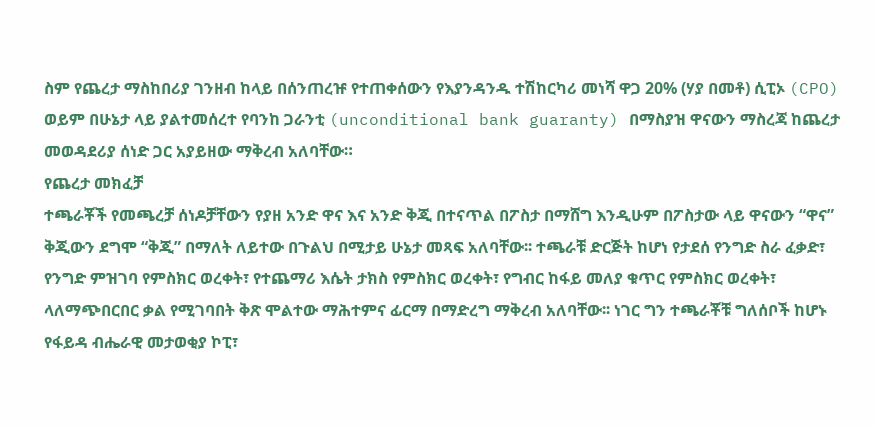ስም የጨረታ ማስከበሪያ ገንዘብ ከላይ በሰንጠረዡ የተጠቀሰውን የእያንዳንዱ ተሽከርካሪ መነሻ ዋጋ 20% (ሃያ በመቶ) ሲፒኦ (CPO) ወይም በሁኔታ ላይ ያልተመሰረተ የባንከ ጋራንቲ (unconditional bank guaranty) በማስያዝ ዋናውን ማስረጃ ከጨረታ መወዳደሪያ ሰነድ ጋር አያይዘው ማቅረብ አለባቸው።
የጨረታ መክፈቻ
ተጫራቾች የመጫረቻ ሰነዶቻቸውን የያዘ አንድ ዋና እና አንድ ቅጂ በተናጥል በፖስታ በማሸግ እንዲሁም በፖስታው ላይ ዋናውን “ዋና” ቅጂውን ደግሞ “ቅጂ” በማለት ለይተው በጉልህ በሚታይ ሁኔታ መጻፍ አለባቸው፡፡ ተጫራቹ ድርጅት ከሆነ የታደሰ የንግድ ስራ ፈቃድ፣ የንግድ ምዝገባ የምስክር ወረቀት፣ የተጨማሪ እሴት ታክስ የምስክር ወረቀት፣ የግብር ከፋይ መለያ ቁጥር የምስክር ወረቀት፣ ላለማጭበርበር ቃል የሚገባበት ቅጽ ሞልተው ማሕተምና ፊርማ በማድረግ ማቅረብ አለባቸው፡፡ ነገር ግን ተጫራቾቹ ግለሰቦች ከሆኑ የፋይዳ ብሔራዊ መታወቂያ ኮፒ፣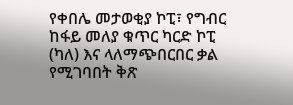የቀበሌ መታወቂያ ኮፒ፣ የግብር ከፋይ መለያ ቁጥር ካርድ ኮፒ (ካለ) እና ላለማጭበርበር ቃል የሚገባበት ቅጽ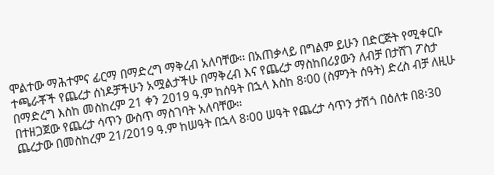ሞልተው ማሕተምና ፊርማ በማድረግ ማቅረብ አለባቸው፡፡ በአጠቃላይ በግልም ይሁን በድርጅት የሚቀርቡ ተጫራቾች የጨረታ ሰነዶቻችሁን አሟልታችሁ በማቅረብ እና የጨረታ ማስከበሪያውን ለብቻ በታሸገ ፖስታ በማድረግ እስከ መስከረም 21 ቀን 2019 ዓ.ም ከሰዓት በኋላ እስከ 8፡00 (ስምንት ሰዓት) ድረስ ብቻ ለዚሁ በተዘጋጀው የጨረታ ሳጥን ውስጥ ማስገባት አለባቸው።
ጨረታው በመስከረም 21/2019 ዓ.ም ከሠዓት በኋላ 8፡00 ሠዓት የጨረታ ሳጥን ታሽጎ በዕለቱ በ8፡30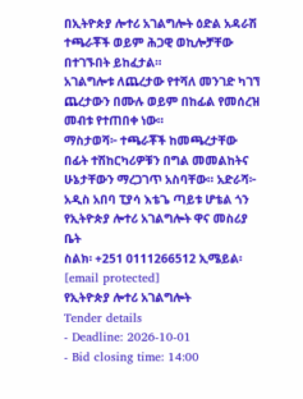በኢትዮጵያ ሎተሪ አገልግሎት ዕድል አዳራሽ ተጫራቾች ወይም ሕጋዊ ወኪሎቻቸው በተገኙበት ይከፈታል።
አገልግሎቱ ለጨረታው የተሻለ መንገድ ካገኘ ጨረታውን በሙሉ ወይም በከፊል የመሰረዝ መብቱ የተጠበቀ ነው።
ማስታወሻ፦ ተጫራቾች ከመጫረታቸው በፊት ተሽከርካሪዎቹን በግል መመልከትና ሁኔታቸውን ማረጋገጥ አስባቸው። አድራሻ፦ አዲስ አበባ ፒያሳ እቴጌ ጣይቱ ሆቴል ጎን የኢትዮጵያ ሎተሪ አገልግሎት ዋና መስሪያ ቤት
ስልክ፡ +251 0111266512 ኢሜይል፡ [email protected]
የኢትዮጵያ ሎተሪ አገልግሎት
Tender details
- Deadline: 2026-10-01
- Bid closing time: 14:00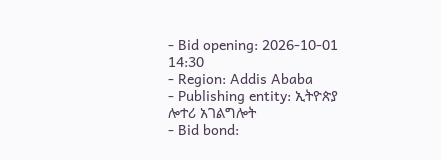- Bid opening: 2026-10-01 14:30
- Region: Addis Ababa
- Publishing entity: ኢትዮጵያ ሎተሪ አገልግሎት
- Bid bond: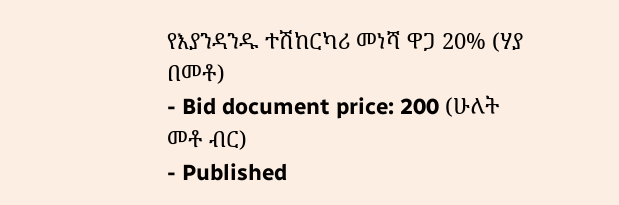የእያንዳንዱ ተሽከርካሪ መነሻ ዋጋ 20% (ሃያ በመቶ)
- Bid document price: 200 (ሁለት መቶ ብር)
- Published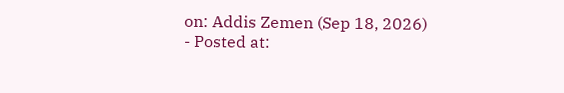on: Addis Zemen (Sep 18, 2026)
- Posted at: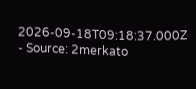2026-09-18T09:18:37.000Z
- Source: 2merkato